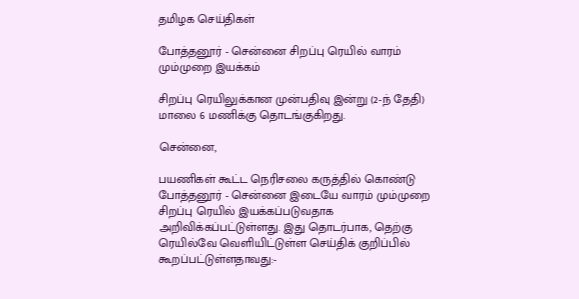தமிழக செய்திகள்

போத்தனூர் - சென்னை சிறப்பு ரெயில் வாரம் மும்முறை இயக்கம்

சிறப்பு ரெயிலுக்கான முன்பதிவு இன்று (2-ந் தேதி) மாலை 6 மணிக்கு தொடங்குகிறது.

சென்னை,

பயணிகள் கூட்ட நெரிசலை கருத்தில் கொண்டு போத்தனூர் - சென்னை இடையே வாரம் மும்முறை சிறப்பு ரெயில் இயக்கப்படுவதாக அறிவிக்கப்பட்டுள்ளது. இது தொடர்பாக, தெற்கு ரெயில்வே வெளியிட்டுள்ள செய்திக் குறிப்பில் கூறப்பட்டுள்ளதாவது:-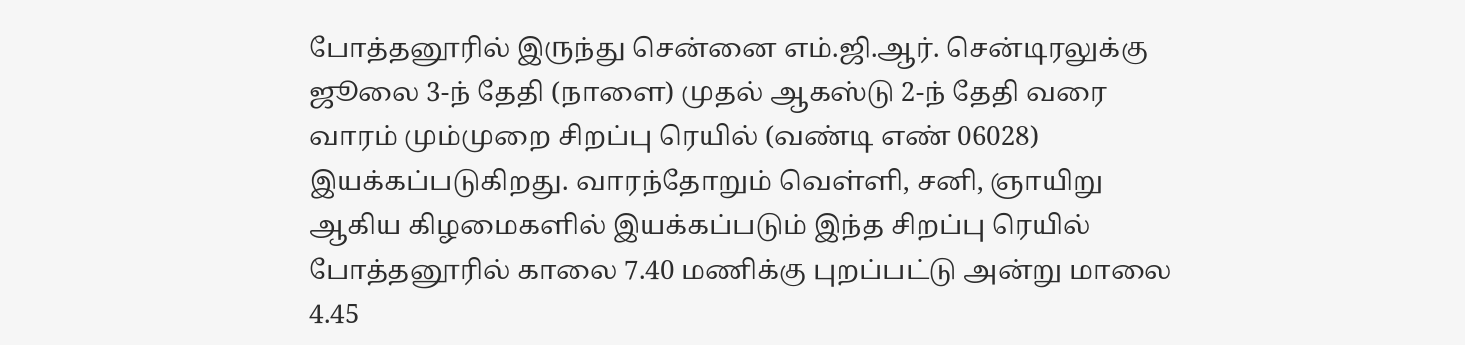போத்தனூரில் இருந்து சென்னை எம்.ஜி.ஆர். சென்டிரலுக்கு ஜூலை 3-ந் தேதி (நாளை) முதல் ஆகஸ்டு 2-ந் தேதி வரை வாரம் மும்முறை சிறப்பு ரெயில் (வண்டி எண் 06028) இயக்கப்படுகிறது. வாரந்தோறும் வெள்ளி, சனி, ஞாயிறு ஆகிய கிழமைகளில் இயக்கப்படும் இந்த சிறப்பு ரெயில் போத்தனூரில் காலை 7.40 மணிக்கு புறப்பட்டு அன்று மாலை 4.45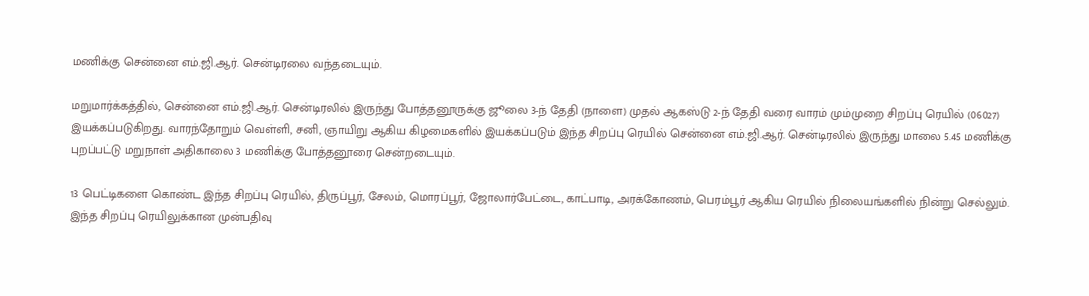மணிக்கு சென்னை எம்.ஜி.ஆர். சென்டிரலை வந்தடையும்.

மறுமார்க்கத்தில், சென்னை எம்.ஜி.ஆர். சென்டிரலில் இருந்து போத்தனூருக்கு ஜூலை 3-ந் தேதி (நாளை) முதல் ஆகஸ்டு 2-ந் தேதி வரை வாரம் மும்முறை சிறப்பு ரெயில் (06027) இயக்கப்படுகிறது. வாரந்தோறும் வெள்ளி, சனி, ஞாயிறு ஆகிய கிழமைகளில் இயக்கப்படும் இந்த சிறப்பு ரெயில் சென்னை எம்.ஜி.ஆர். சென்டிரலில் இருந்து மாலை 5.45 மணிக்கு புறப்பட்டு மறுநாள் அதிகாலை 3 மணிக்கு போத்தனூரை சென்றடையும்.

13 பெட்டிகளை கொண்ட இந்த சிறப்பு ரெயில், திருப்பூர், சேலம், மொரப்பூர், ஜோலார்பேட்டை, காட்பாடி, அரக்கோணம், பெரம்பூர் ஆகிய ரெயில் நிலையங்களில் நின்று செல்லும். இந்த சிறப்பு ரெயிலுக்கான முன்பதிவு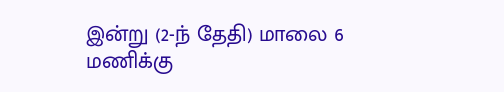இன்று (2-ந் தேதி) மாலை 6 மணிக்கு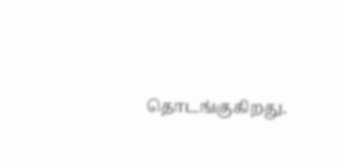தொடங்குகிறது.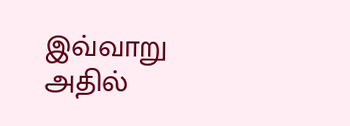இவ்வாறு அதில்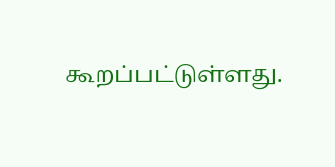கூறப்பட்டுள்ளது.